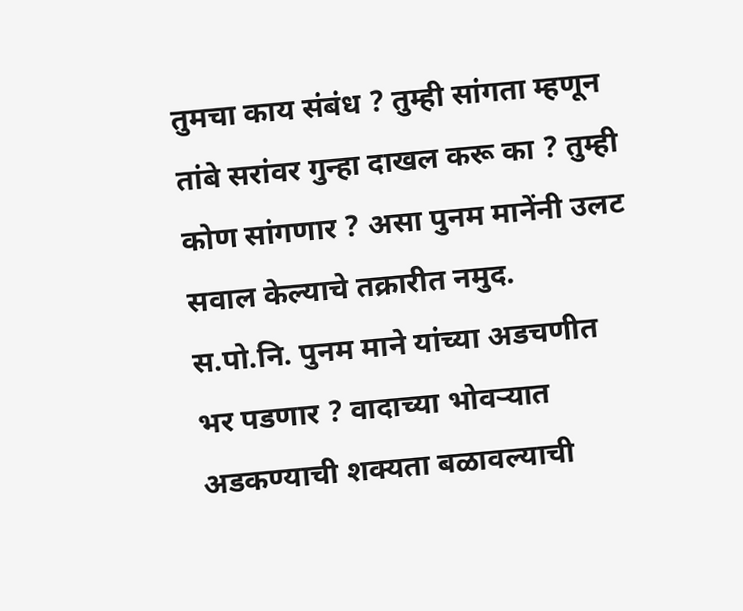तुमचा काय संबंध ? तुम्ही सांगता म्हणून तांबे सरांवर गुन्हा दाखल करू का ? तुम्ही कोण सांगणार ? असा पुनम मानेंनी उलट सवाल केल्याचे तक्रारीत नमुद.
स.पो.नि. पुनम माने यांच्या अडचणीत भर पडणार ? वादाच्या भोवऱ्यात अडकण्याची शक्यता बळावल्याची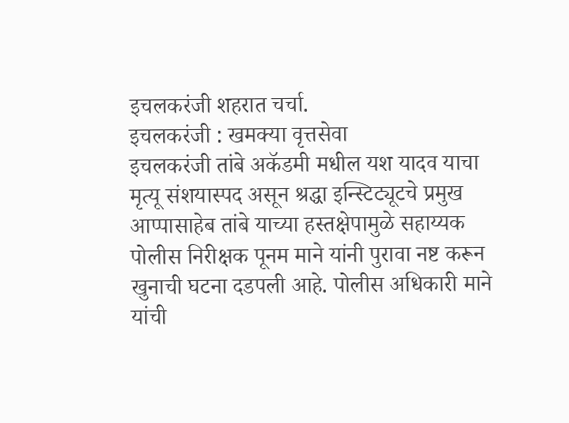इचलकरंजी शहरात चर्चा.
इचलकरंजी : खमक्या वृत्तसेवा
इचलकरंजी तांबे अकॅडमी मधील यश यादव याचा मृत्यू संशयास्पद असून श्रद्धा इन्स्टिट्यूटचे प्रमुख आप्पासाहेब तांबे याच्या हस्तक्षेपामुळे सहाय्यक पोलीस निरीक्षक पूनम माने यांनी पुरावा नष्ट करून खुनाची घटना दडपली आहे. पोलीस अधिकारी माने यांची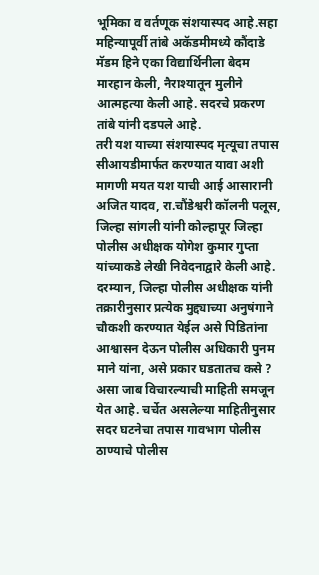भूमिका व वर्तणूक संशयास्पद आहे.सहा महिन्यापूर्वी तांबे अकॅडमीमध्ये कौंदाडे मॅडम हिने एका विद्यार्थिनीला बेदम मारहान केली, नैराश्यातून मुलीने आत्महत्या केली आहे. सदरचे प्रकरण तांबे यांनी दडपले आहे.
तरी यश याच्या संशयास्पद मृत्यूचा तपास सीआयडीमार्फत करण्यात यावा अशी मागणी मयत यश याची आई आसारानी अजित यादव, रा.चौंडेश्वरी कॉलनी पलूस, जिल्हा सांगली यांनी कोल्हापूर जिल्हा पोलीस अधीक्षक योगेश कुमार गुप्ता यांच्याकडे लेखी निवेदनाद्वारे केली आहे.
दरम्यान, जिल्हा पोलीस अधीक्षक यांनी तक्रारीनुसार प्रत्येक मुद्द्याच्या अनुषंगाने चौकशी करण्यात येईल असे पिडितांना आश्वासन देऊन पोलीस अधिकारी पुनम माने यांना, असे प्रकार घडतातच कसे ? असा जाब विचारल्याची माहिती समजून येत आहे. चर्चेत असलेल्या माहितीनुसार सदर घटनेचा तपास गावभाग पोलीस ठाण्याचे पोलीस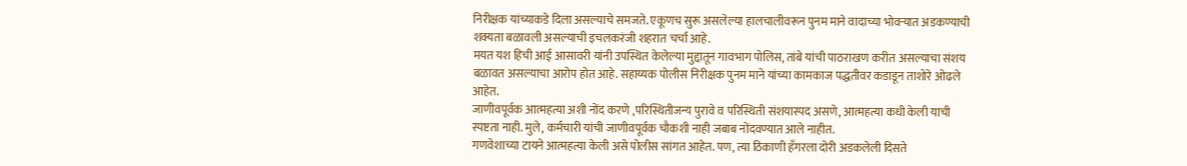निरीक्षक यांच्याकडे दिला असल्याचे समजते. एकूणच सुरू असलेल्या हालचालीवरून पुनम माने वादाच्या भोवऱ्यात अडकण्याची शक्यता बळावली असल्याची इचलकरंजी शहरात चर्चा आहे.
मयत यश हिची आई आसावरी यांनी उपस्थित केलेल्या मुद्दातून गावभाग पोलिस, तांबे यांची पाठराखण करीत असल्याचा संशय बळावत असल्याचा आरोप होत आहे. सहाय्यक पोलीस निरीक्षक पुनम माने यांच्या कामकाज पद्धतीवर कडाडून ताशोरे ओढले आहेत.
जाणीवपूर्वक आत्महत्या अशी नोंद करणे ,परिस्थितीजन्य पुरावे व परिस्थिती संशयास्पद असणे, आत्महत्या कधी केली याची स्पष्टता नाही. मुले, कर्मचारी यांची जाणीवपूर्वक चौकशी नाही जबाब नोंदवण्यात आले नाहीत.
गणवेशाच्या टायने आत्महत्या केली असे पोलीस सांगत आहेत. पण, त्या ठिकाणी हँगरला दोरी अडकलेली दिसते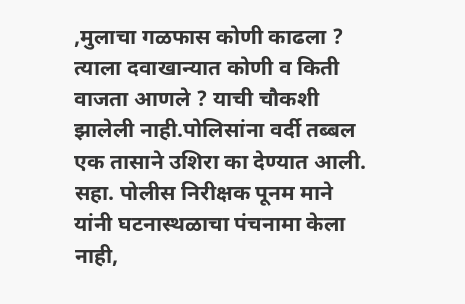,मुलाचा गळफास कोणी काढला ? त्याला दवाखान्यात कोणी व किती वाजता आणले ? याची चौकशी झालेली नाही.पोलिसांना वर्दी तब्बल एक तासाने उशिरा का देण्यात आली.
सहा. पोलीस निरीक्षक पूनम माने यांनी घटनास्थळाचा पंचनामा केला नाही,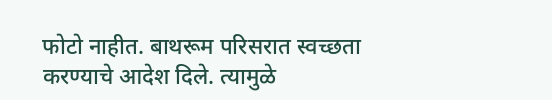फोटो नाहीत. बाथरूम परिसरात स्वच्छता करण्याचे आदेश दिले. त्यामुळे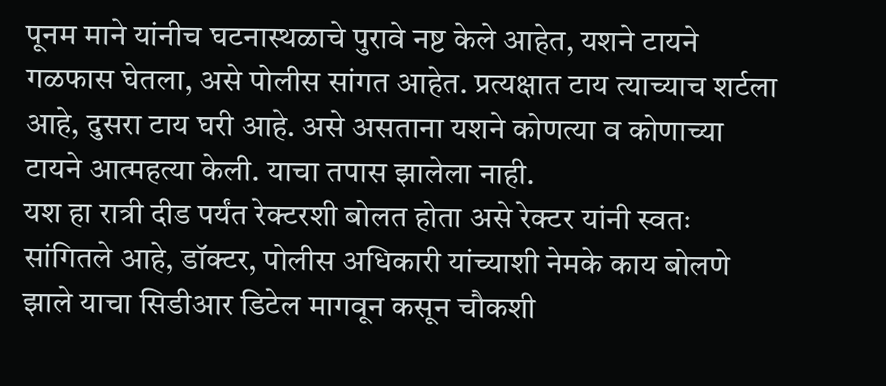पूनम माने यांनीच घटनास्थळाचे पुरावे नष्ट केले आहेत, यशने टायने गळफास घेतला, असे पोलीस सांगत आहेत. प्रत्यक्षात टाय त्याच्याच शर्टला आहे, दुसरा टाय घरी आहे. असे असताना यशने कोणत्या व कोणाच्या टायने आत्महत्या केली. याचा तपास झालेला नाही.
यश हा रात्री दीड पर्यंत रेक्टरशी बोलत होता असे रेक्टर यांनी स्वतः सांगितले आहे, डॉक्टर, पोलीस अधिकारी यांच्याशी नेमके काय बोलणे झाले याचा सिडीआर डिटेल मागवून कसून चौकशी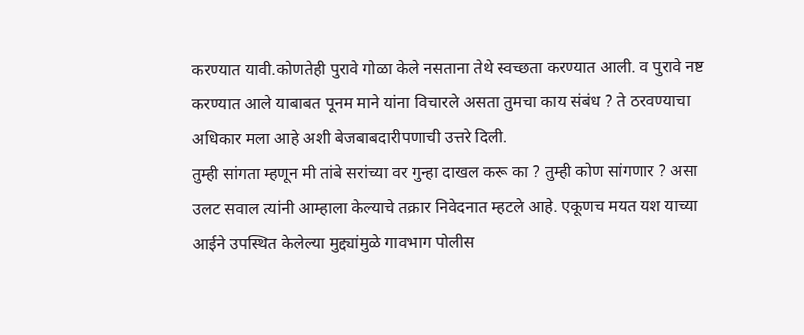करण्यात यावी.कोणतेही पुरावे गोळा केले नसताना तेथे स्वच्छता करण्यात आली. व पुरावे नष्ट करण्यात आले याबाबत पूनम माने यांना विचारले असता तुमचा काय संबंध ? ते ठरवण्याचा अधिकार मला आहे अशी बेजबाबदारीपणाची उत्तरे दिली.
तुम्ही सांगता म्हणून मी तांबे सरांच्या वर गुन्हा दाखल करू का ? तुम्ही कोण सांगणार ? असा उलट सवाल त्यांनी आम्हाला केल्याचे तक्रार निवेदनात म्हटले आहे. एकूणच मयत यश याच्या आईने उपस्थित केलेल्या मुद्द्यांमुळे गावभाग पोलीस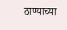ठाण्याच्या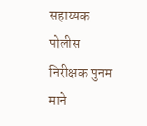सहाय्यक पोलीस निरीक्षक पुनम माने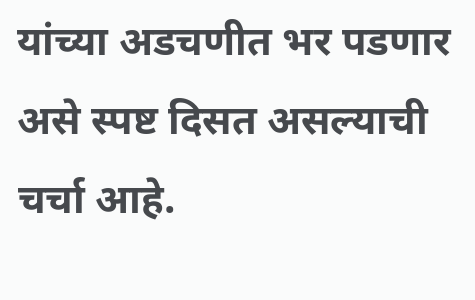यांच्या अडचणीत भर पडणार असे स्पष्ट दिसत असल्याची चर्चा आहे.